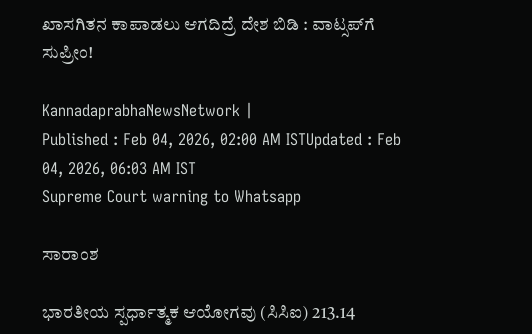ಖಾಸಗಿತನ ಕಾಪಾಡಲು ಆಗದಿದ್ರೆ ದೇಶ ಬಿಡಿ : ವಾಟ್ಸಪ್‌ಗೆ ಸುಪ್ರೀಂ!

KannadaprabhaNewsNetwork |
Published : Feb 04, 2026, 02:00 AM ISTUpdated : Feb 04, 2026, 06:03 AM IST
Supreme Court warning to Whatsapp

ಸಾರಾಂಶ

ಭಾರತೀಯ ಸ್ಪರ್ಧಾತ್ಮಕ ಆಯೋಗವು (ಸಿಸಿಐ) 213.14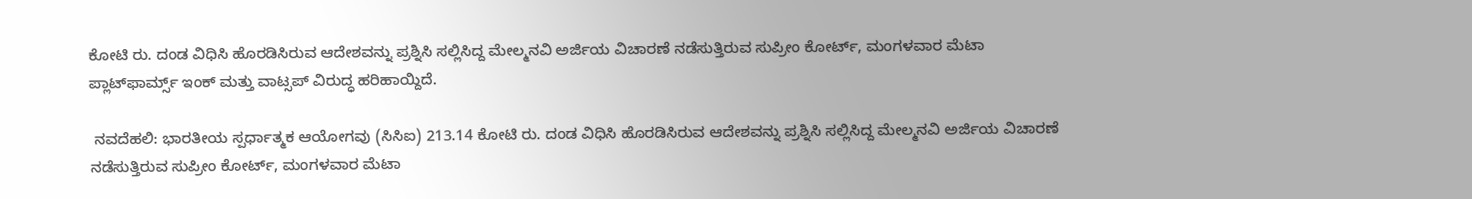ಕೋಟಿ ರು. ದಂಡ ವಿಧಿಸಿ ಹೊರಡಿಸಿರುವ ಆದೇಶವನ್ನು ಪ್ರಶ್ನಿಸಿ ಸಲ್ಲಿಸಿದ್ದ ಮೇಲ್ಮನವಿ ಅರ್ಜಿಯ ವಿಚಾರಣೆ ನಡೆಸುತ್ತಿರುವ ಸುಪ್ರೀಂ ಕೋರ್ಟ್‌, ಮಂಗಳವಾರ ಮೆಟಾ ಪ್ಲಾಟ್‌ಫಾರ್ಮ್ಸ್‌ ಇಂಕ್‌ ಮತ್ತು ವಾಟ್ಸಪ್‌ ವಿರುದ್ಧ ಹರಿಹಾಯ್ದಿದೆ.

 ನವದೆಹಲಿ: ಭಾರತೀಯ ಸ್ಪರ್ಧಾತ್ಮಕ ಆಯೋಗವು (ಸಿಸಿಐ) 213.14 ಕೋಟಿ ರು. ದಂಡ ವಿಧಿಸಿ ಹೊರಡಿಸಿರುವ ಆದೇಶವನ್ನು ಪ್ರಶ್ನಿಸಿ ಸಲ್ಲಿಸಿದ್ದ ಮೇಲ್ಮನವಿ ಅರ್ಜಿಯ ವಿಚಾರಣೆ ನಡೆಸುತ್ತಿರುವ ಸುಪ್ರೀಂ ಕೋರ್ಟ್‌, ಮಂಗಳವಾರ ಮೆಟಾ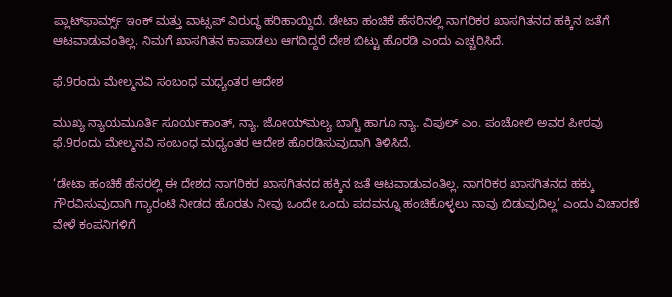ಪ್ಲಾಟ್‌ಫಾರ್ಮ್ಸ್‌ ಇಂಕ್‌ ಮತ್ತು ವಾಟ್ಸಪ್‌ ವಿರುದ್ಧ ಹರಿಹಾಯ್ದಿದೆ. ಡೇಟಾ ಹಂಚಿಕೆ ಹೆಸರಿನಲ್ಲಿ ನಾಗರಿಕರ ಖಾಸಗಿತನದ ಹಕ್ಕಿನ ಜತೆಗೆ ಆಟವಾಡುವಂತಿಲ್ಲ. ನಿಮಗೆ ಖಾಸಗಿತನ ಕಾಪಾಡಲು ಆಗದಿದ್ದರೆ ದೇಶ ಬಿಟ್ಟು ಹೊರಡಿ ಎಂದು ಎಚ್ಚರಿಸಿದೆ.

ಫೆ.9ರಂದು ಮೇಲ್ಮನವಿ ಸಂಬಂಧ ಮಧ್ಯಂತರ ಆದೇಶ

ಮುಖ್ಯ ನ್ಯಾಯಮೂರ್ತಿ ಸೂರ್ಯಕಾಂತ್‌, ನ್ಯಾ. ಜೋಯ್‌ಮಲ್ಯ ಬಾಗ್ಚಿ ಹಾಗೂ ನ್ಯಾ. ವಿಪುಲ್‌ ಎಂ. ಪಂಚೋಲಿ ಅವರ ಪೀಠವು ಫೆ.9ರಂದು ಮೇಲ್ಮನವಿ ಸಂಬಂಧ ಮಧ್ಯಂತರ ಆದೇಶ ಹೊರಡಿಸುವುದಾಗಿ ತಿಳಿಸಿದೆ.

‘ಡೇಟಾ ಹಂಚಿಕೆ ಹೆಸರಲ್ಲಿ ಈ ದೇಶದ ನಾಗರಿಕರ ಖಾಸಗಿತನದ ಹಕ್ಕಿನ ಜತೆ ಆಟವಾಡುವಂತಿಲ್ಲ. ನಾಗರಿಕರ ಖಾಸಗಿತನದ ಹಕ್ಕು ಗೌರವಿಸುವುದಾಗಿ ಗ್ಯಾರಂಟಿ ನೀಡದ ಹೊರತು ನೀವು ಒಂದೇ ಒಂದು ಪದವನ್ನೂ ಹಂಚಿಕೊಳ್ಳಲು ನಾವು ಬಿಡುವುದಿಲ್ಲ’ ಎಂದು ವಿಚಾರಣೆ ವೇಳೆ ಕಂಪನಿಗಳಿಗೆ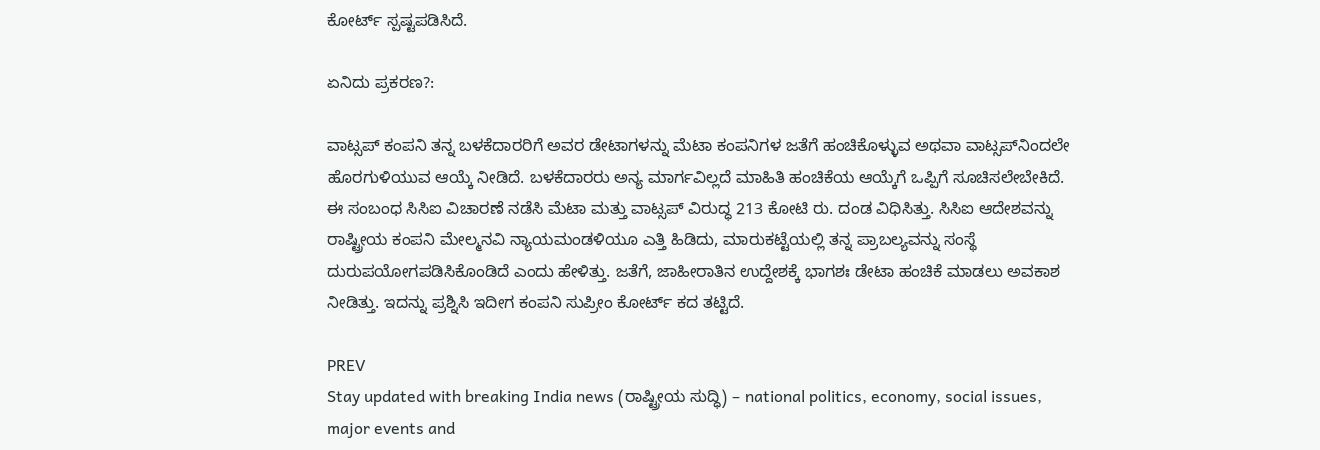ಕೋರ್ಟ್‌ ಸ್ಪಷ್ಟಪಡಿಸಿದೆ.

ಏನಿದು ಪ್ರಕರಣ?:

ವಾಟ್ಸಪ್‌ ಕಂಪನಿ ತನ್ನ ಬಳಕೆದಾರರಿಗೆ ಅವರ ಡೇಟಾಗಳನ್ನು ಮೆಟಾ ಕಂಪನಿಗಳ ಜತೆಗೆ ಹಂಚಿಕೊಳ್ಳುವ ಅಥವಾ ವಾಟ್ಸಪ್‌ನಿಂದಲೇ ಹೊರಗುಳಿಯುವ ಆಯ್ಕೆ ನೀಡಿದೆ. ಬಳಕೆದಾರರು ಅನ್ಯ ಮಾರ್ಗವಿಲ್ಲದೆ ಮಾಹಿತಿ ಹಂಚಿಕೆಯ ಆಯ್ಕೆಗೆ ಒಪ್ಪಿಗೆ ಸೂಚಿಸಲೇಬೇಕಿದೆ. ಈ ಸಂಬಂಧ ಸಿಸಿಐ ವಿಚಾರಣೆ ನಡೆಸಿ ಮೆಟಾ ಮತ್ತು ವಾಟ್ಸಪ್‌ ವಿರುದ್ಧ 213 ಕೋಟಿ ರು. ದಂಡ ವಿಧಿಸಿತ್ತು. ಸಿಸಿಐ ಆದೇಶವನ್ನು ರಾಷ್ಟ್ರೀಯ ಕಂಪನಿ ಮೇಲ್ಮನವಿ ನ್ಯಾಯಮಂಡಳಿಯೂ ಎತ್ತಿ ಹಿಡಿದು, ಮಾರುಕಟ್ಟೆಯಲ್ಲಿ ತನ್ನ ಪ್ರಾಬಲ್ಯವನ್ನು ಸಂಸ್ಥೆ ದುರುಪಯೋಗಪಡಿಸಿಕೊಂಡಿದೆ ಎಂದು ಹೇಳಿತ್ತು. ಜತೆಗೆ, ಜಾಹೀರಾತಿನ ಉದ್ದೇಶಕ್ಕೆ ಭಾಗಶಃ ಡೇಟಾ ಹಂಚಿಕೆ ಮಾಡಲು ಅವಕಾಶ ನೀಡಿತ್ತು. ಇದನ್ನು ಪ್ರಶ್ನಿಸಿ ಇದೀಗ ಕಂಪನಿ ಸುಪ್ರೀಂ ಕೋರ್ಟ್‌ ಕದ ತಟ್ಟಿದೆ.

PREV
Stay updated with breaking India news (ರಾಷ್ಟ್ರೀಯ ಸುದ್ಧಿ) – national politics, economy, social issues, major events and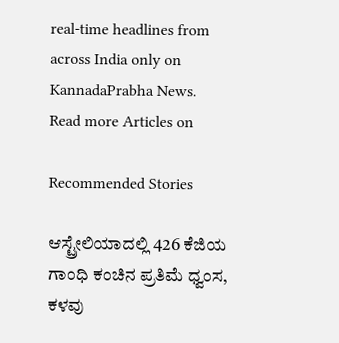real‑time headlines from across India only on KannadaPrabha News.
Read more Articles on

Recommended Stories

ಆಸ್ಟ್ರೇಲಿಯಾದಲ್ಲಿ 426 ಕೆಜಿಯ ಗಾಂಧಿ ಕಂಚಿನ ಪ್ರತಿಮೆ ಧ್ವಂಸ, ಕಳವು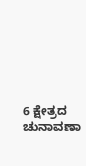6 ಕ್ಷೇತ್ರದ ಚುನಾವಣಾ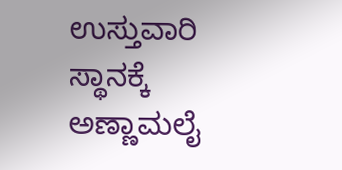ಉಸ್ತುವಾರಿ ಸ್ಥಾನಕ್ಕೆ ಅಣ್ಣಾಮಲೈ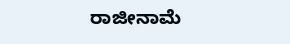ರಾಜೀನಾಮೆ